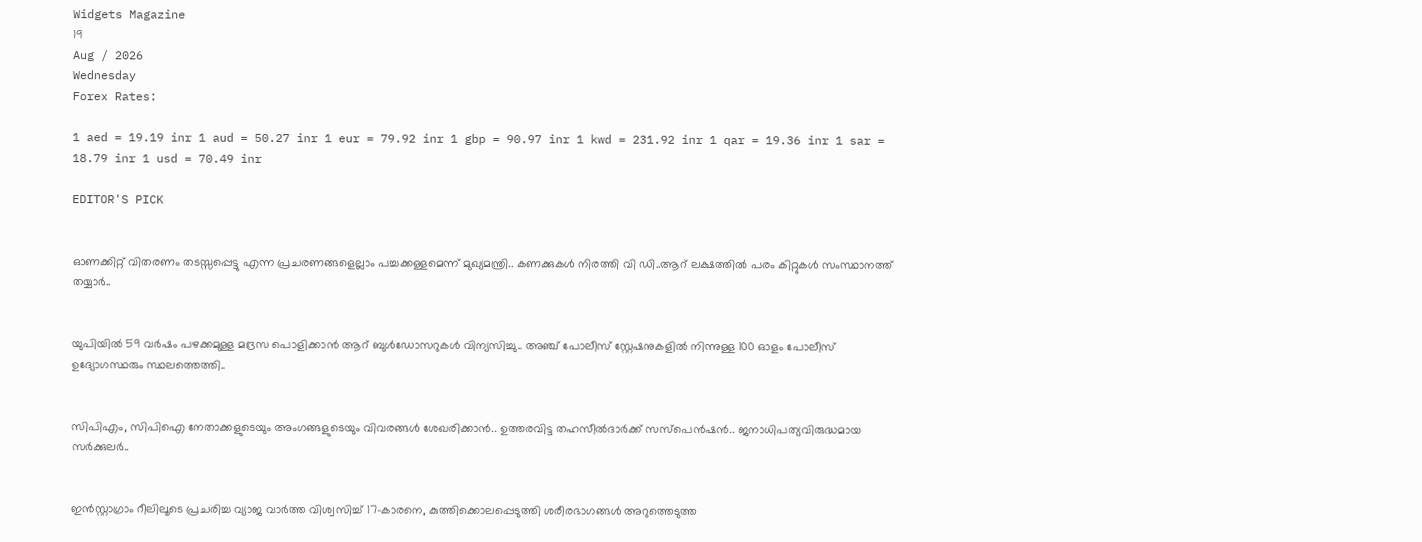Widgets Magazine
19
Aug / 2026
Wednesday
Forex Rates:

1 aed = 19.19 inr 1 aud = 50.27 inr 1 eur = 79.92 inr 1 gbp = 90.97 inr 1 kwd = 231.92 inr 1 qar = 19.36 inr 1 sar = 18.79 inr 1 usd = 70.49 inr

EDITOR'S PICK


ഓണക്കിറ്റ് വിതരണം തടസ്സപ്പെട്ടു എന്ന പ്രചരണങ്ങളെല്ലാം പച്ചക്കള്ളമെന്ന് മുഖ്യമന്ത്രി.. കണക്കുകള്‍ നിരത്തി വി ഡി..ആറ് ലക്ഷത്തില്‍ പരം കിറ്റുകള്‍ സംസ്ഥാനത്ത് തയ്യാർ..


യുപിയിൽ 59 വർഷം പഴക്കമുള്ള മദ്രസ പൊളിക്കാൻ ആറ് ബുൾഡോസറുകൾ വിന്യസിച്ചു.. അഞ്ച് പോലീസ് സ്റ്റേഷനുകളിൽ നിന്നുള്ള 100 ഓളം പോലീസ് ഉദ്യോഗസ്ഥരും സ്ഥലത്തെത്തി..


സിപിഎം, സിപിഐ നേതാക്കളുടെയും അംഗങ്ങളുടെയും വിവരങ്ങൾ ശേഖരിക്കാൻ.. ഉത്തരവിട്ട തഹസീൽദാർക്ക് സസ്‌പെൻഷൻ.. ജനാധിപത്യവിരുദ്ധമായ സർക്കുലർ..


ഇന്‍സ്റ്റാഗ്രാം റീലിലൂടെ പ്രചരിച്ച വ്യാജ വാര്‍ത്ത വിശ്വസിച്ച് 17-കാരനെ, കുത്തിക്കൊലപ്പെടുത്തി ശരീരഭാഗങ്ങള്‍ അറുത്തെടുത്ത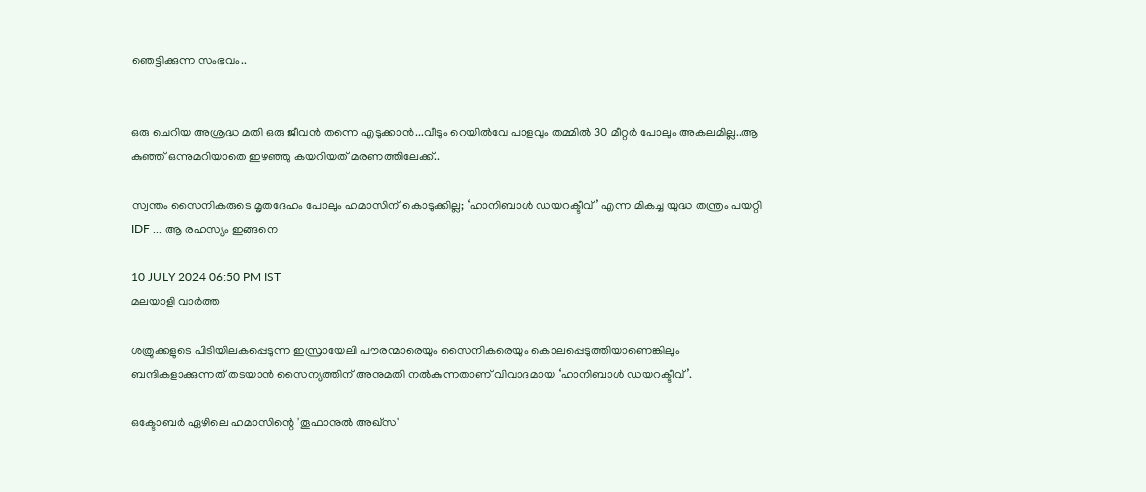ഞെട്ടിക്കുന്ന സംഭവം..


ഒരു ചെറിയ അശ്രദ്ധ മതി ഒരു ജീവൻ തന്നെ എടുക്കാൻ...വീടും റെയില്‍വേ പാളവും തമ്മില്‍ 30 മീറ്റര്‍ പോലും അകലമില്ല..ആ കുഞ്ഞ് ഒന്നുമറിയാതെ ഇഴഞ്ഞു കയറിയത് മരണത്തിലേക്ക്..

സ്വന്തം സൈനികരുടെ മൃതദേഹം പോലും ഹമാസിന് കൊടുക്കില്ല; ‘ഹാനിബാള്‍ ഡയറക്ടീവ്’ എന്ന മികച്ച യുദ്ധ തന്ത്രം പയറ്റി IDF ... ആ രഹസ്യം ഇങ്ങനെ

10 JULY 2024 06:50 PM IST
മലയാളി വാര്‍ത്ത

ശത്രുക്കളുടെ പിടിയിലകപ്പെടുന്ന ഇസ്രായേലി പൗരന്മാരെയും സൈനികരെയും കൊലപ്പെടുത്തിയാണെങ്കിലും ബന്ദികളാക്കുന്നത് തടയാൻ സൈന്യത്തിന് അനുമതി നൽകുന്നതാണ് വിവാദമായ ‘ഹാനിബാള്‍ ഡയറക്ടീവ്’.

ഒക്ടോബർ ഏഴിലെ ഹമാസിന്റെ 'തൂഫാനുൽ അഖ്സ'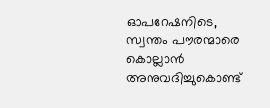ഓപറേഷനിടെ, സ്വന്തം പൗരന്മാരെ കൊല്ലാൻ അനുവദിച്ചുകൊണ്ട്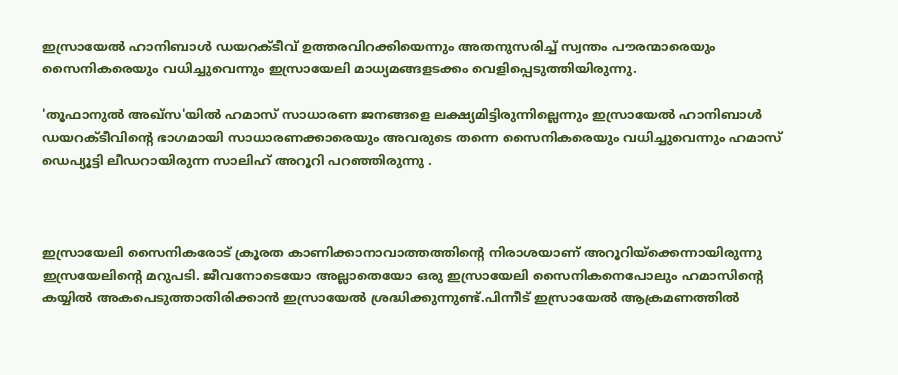ഇസ്രായേൽ ഹാനിബാള്‍ ഡയറക്ടീവ് ഉത്തരവിറക്കിയെന്നും അതനുസരിച്ച് സ്വന്തം പൗരന്മാരെയും സൈനികരെയും വധിച്ചുവെന്നും ഇസ്രായേലി മാധ്യമങ്ങളടക്കം വെളിപ്പെടുത്തിയിരുന്നു.

'തൂഫാനുൽ അഖ്സ'യിൽ ഹമാസ് സാധാരണ ജനങ്ങളെ ലക്ഷ്യമിട്ടിരുന്നില്ലെന്നും ഇസ്രായേല്‍ ഹാനിബാള്‍ ഡയറക്ടീവിന്റെ ഭാഗമായി സാധാരണക്കാരെയും അവരുടെ തന്നെ സൈനികരെയും വധിച്ചുവെന്നും ഹമാസ് ഡെപ്യൂട്ടി ലീഡറായിരുന്ന സാലിഹ് അറൂറി പറഞ്ഞിരുന്നു .



ഇസ്രായേലി സൈനികരോട് ക്രൂരത കാണിക്കാനാവാത്തത്തിന്റെ നിരാശയാണ് അറൂറിയ്‌ക്കെന്നായിരുന്നു ഇസ്രയേലിന്റെ മറുപടി. ജീവനോടെയോ അല്ലാതെയോ ഒരു ഇസ്രായേലി സൈനികനെപോലും ഹമാസിന്റെ കയ്യിൽ അകപെടുത്താതിരിക്കാൻ ഇസ്രായേൽ ശ്രദ്ധിക്കുന്നുണ്ട്.പിന്നീട് ഇസ്രായേൽ ആക്രമണത്തിൽ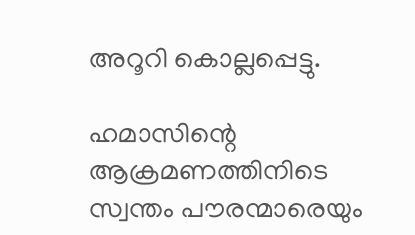അറൂറി കൊല്ലപ്പെട്ടു.

ഹമാസിന്റെ ആക്രമണത്തിനിടെ സ്വന്തം പൗരന്മാരെയും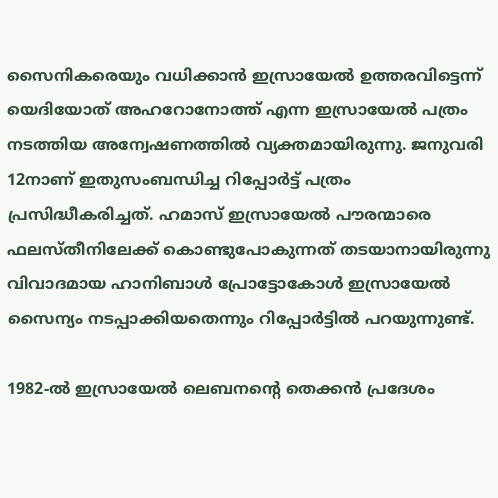സൈനികരെയും വധിക്കാൻ ഇസ്രായേൽ ഉത്തരവിട്ടെന്ന് യെദിയോത് അഹറോനോത്ത് എന്ന ഇസ്രായേൽ പത്രം നടത്തിയ അന്വേഷണത്തിൽ വ്യക്തമായിരുന്നു. ജനുവരി 12നാണ് ഇതുസംബന്ധിച്ച റിപ്പോർട്ട് പത്രം പ്രസിദ്ധീകരിച്ചത്. ഹമാസ് ഇസ്രായേൽ പൗരന്മാരെ ഫലസ്തീനിലേക്ക് കൊണ്ടുപോകുന്നത് തടയാനായിരുന്നു വിവാദമായ ഹാനിബാൾ പ്രോട്ടോകോൾ ഇസ്രായേൽ സൈന്യം നടപ്പാക്കിയതെന്നും റിപ്പോർട്ടിൽ പറയുന്നുണ്ട്.

1982-ൽ ഇസ്രായേൽ ലെബനൻ്റെ തെക്കൻ പ്രദേശം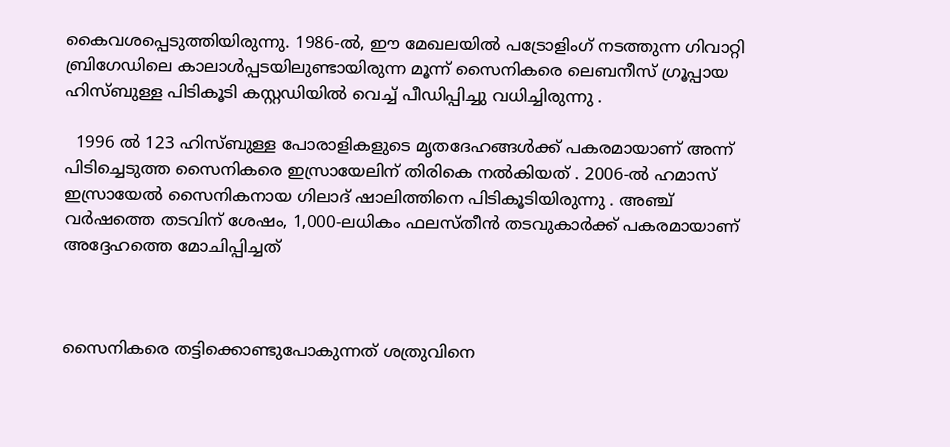കൈവശപ്പെടുത്തിയിരുന്നു. 1986-ൽ, ഈ മേഖലയിൽ പട്രോളിംഗ് നടത്തുന്ന ഗിവാറ്റി ബ്രിഗേഡിലെ കാലാൾപ്പടയിലുണ്ടായിരുന്ന മൂന്ന് സൈനികരെ ലെബനീസ് ഗ്രൂപ്പായ ഹിസ്ബുള്ള പിടികൂടി കസ്റ്റഡിയിൽ വെച്ച് പീഡിപ്പിച്ചു വധിച്ചിരുന്നു .

  1996 ൽ 123 ഹിസ്ബുള്ള പോരാളികളുടെ മൃതദേഹങ്ങൾക്ക് പകരമായാണ് അന്ന് പിടിച്ചെടുത്ത സൈനികരെ ഇസ്രായേലിന് തിരികെ നൽകിയത് . 2006-ൽ ഹമാസ് ഇസ്രായേൽ സൈനികനായ ഗിലാദ് ഷാലിത്തിനെ പിടികൂടിയിരുന്നു . അഞ്ച് വർഷത്തെ തടവിന് ശേഷം, 1,000-ലധികം ഫലസ്തീൻ തടവുകാർക്ക് പകരമായാണ് അദ്ദേഹത്തെ മോചിപ്പിച്ചത്



സൈനികരെ തട്ടിക്കൊണ്ടുപോകുന്നത് ശത്രുവിനെ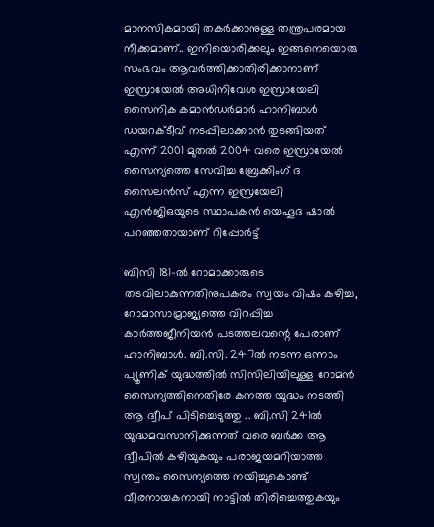മാനസികമായി തകർക്കാനുള്ള തന്ത്രപരമായ നീക്കമാണ്.. ഇനിയൊരിക്കലും ഇങ്ങനെയൊരു സംഭവം ആവർത്തിക്കാതിരിക്കാനാണ് ഇസ്രായേൽ അധിനിവേശ ഇസ്രായേലി സൈനിക കമാൻഡർമാർ ഹാനിബാള്‍ ഡയറക്ടീവ് നടപ്പിലാക്കാൻ തുടങ്ങിയത് എന്ന് 2001 മുതൽ 2004 വരെ ഇസ്രായേൽ സൈന്യത്തെ സേവിച്ച ബ്രേക്കിംഗ് ദ സൈലൻസ് എന്ന ഇസ്രയേലി എൻജിഒയുടെ സ്ഥാപകൻ യെഹൂദ ഷാൽ പറഞ്ഞതായാണ് റിപ്പോർട്ട്

ബിസി 181-ൽ റോമാക്കാരുടെ തടവിലാകുന്നതിനുപകരം സ്വയം വിഷം കഴിച്ച, റോമാസാമ്രാജ്യത്തെ വിറപ്പിച്ച കാർത്തജീനിയൻ പടത്തലവന്റെ പേരാണ് ഹാനിബാൾ. ബി.സി. 247ൽ നടന്ന ഒന്നാം പ്യൂണിക് യുദ്ധത്തിൽ സിസിലിയിലുള്ള റോമൻ സൈന്യത്തിനെതിരേ കനത്ത യുദ്ധം നടത്തി ആ ദ്വീപ് പിടിച്ചെടുത്തു .. ബി.സി 241ൽ യുദ്ധമവസാനിക്കുന്നത് വരെ ബർക്ക ആ ദ്വീപിൽ കഴിയുകയും പരാജയമറിയാത്ത സ്വന്തം സൈന്യത്തെ നയിച്ചുകൊണ്ട് വീരനായകനായി നാട്ടിൽ തിരിച്ചെത്തുകയും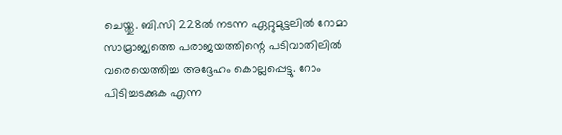ചെയ്തു. ബി.സി 228ൽ നടന്ന ഏറ്റുമുട്ടലിൽ റോമാ സാമ്രാജ്യത്തെ പരാജയത്തിന്റെ പടിവാതിലിൽ വരെയെത്തിച്ച അദ്ദേഹം കൊല്ലപ്പെട്ടു. റോം പിടിച്ചടക്കുക എന്ന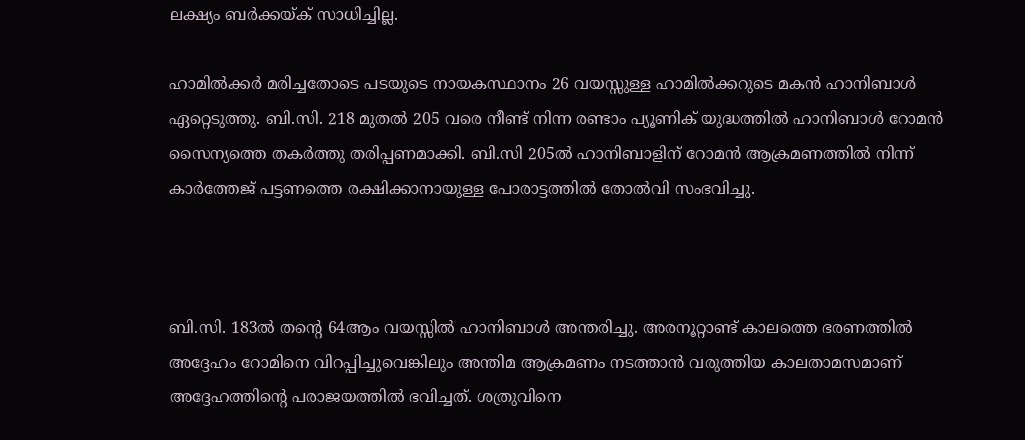ലക്ഷ്യം ബർക്കയ്ക് സാധിച്ചില്ല.

ഹാമിൽക്കർ മരിച്ചതോടെ പടയുടെ നായകസ്ഥാനം 26 വയസ്സുള്ള ഹാമിൽക്കറുടെ മകൻ ഹാനിബാൾ ഏറ്റെടുത്തു. ബി.സി. 218 മുതൽ 205 വരെ നീണ്ട് നിന്ന രണ്ടാം പ്യൂണിക് യുദ്ധത്തിൽ ഹാനിബാൾ റോമൻ സൈന്യത്തെ തകർത്തു തരിപ്പണമാക്കി. ബി.സി 205ൽ ഹാനിബാളിന് റോമൻ ആക്രമണത്തിൽ നിന്ന് കാർത്തേജ് പട്ടണത്തെ രക്ഷിക്കാനായുള്ള പോരാട്ടത്തിൽ തോൽവി സംഭവിച്ചു.



ബി.സി. 183ൽ തന്റെ 64ആം വയസ്സിൽ ഹാനിബാൾ അന്തരിച്ചു. അരനൂറ്റാണ്ട് കാലത്തെ ഭരണത്തിൽ അദ്ദേഹം റോമിനെ വിറപ്പിച്ചുവെങ്കിലും അന്തിമ ആക്രമണം നടത്താൻ വരുത്തിയ കാലതാമസമാണ് അദ്ദേഹത്തിന്റെ പരാജയത്തിൽ ഭവിച്ചത്. ശത്രുവിനെ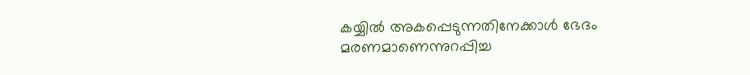കയ്യിൽ അകപ്പെടുന്നതിനേക്കാൾ ഭേദം മരണമാണെന്നുറപ്പിച്ച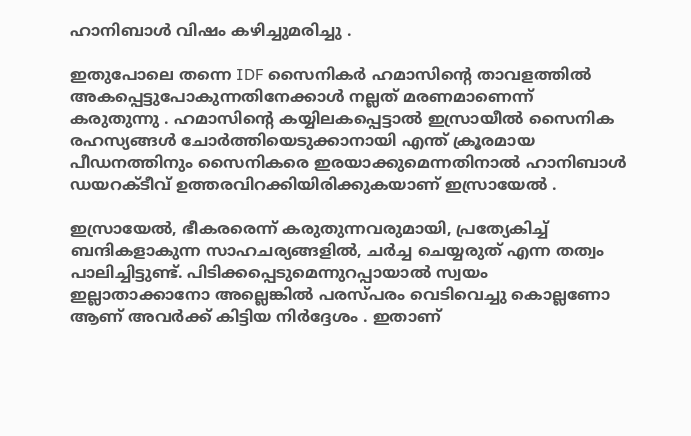ഹാനിബാൾ വിഷം കഴിച്ചുമരിച്ചു .

ഇതുപോലെ തന്നെ IDF സൈനികർ ഹമാസിന്റെ താവളത്തിൽ അകപ്പെട്ടുപോകുന്നതിനേക്കാൾ നല്ലത് മരണമാണെന്ന് കരുതുന്നു . ഹമാസിന്റെ കയ്യിലകപ്പെട്ടാൽ ഇസ്രായീൽ സൈനിക രഹസ്യങ്ങൾ ചോർത്തിയെടുക്കാനായി എന്ത് ക്രൂരമായ പീഡനത്തിനും സൈനികരെ ഇരയാക്കുമെന്നതിനാൽ ഹാനിബാള്‍ ഡയറക്ടീവ് ഉത്തരവിറക്കിയിരിക്കുകയാണ് ഇസ്രായേൽ .

ഇസ്രായേൽ, ഭീകരരെന്ന് കരുതുന്നവരുമായി, പ്രത്യേകിച്ച് ബന്ദികളാകുന്ന സാഹചര്യങ്ങളിൽ, ചർച്ച ചെയ്യരുത് എന്ന തത്വം പാലിച്ചിട്ടുണ്ട്. പിടിക്കപ്പെടുമെന്നുറപ്പായാൽ സ്വയം ഇല്ലാതാക്കാനോ അല്ലെങ്കിൽ പരസ്പരം വെടിവെച്ചു കൊല്ലണോ ആണ് അവർക്ക് കിട്ടിയ നിർദ്ദേശം . ഇതാണ്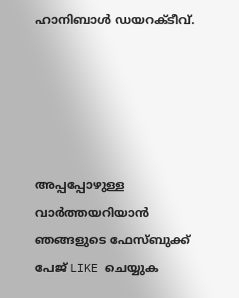ഹാനിബാള്‍ ഡയറക്ടീവ്.





അപ്പപ്പോഴുള്ള വാര്‍ത്തയറിയാന്‍ ഞങ്ങളുടെ ഫേസ്‌ബുക്ക്‌ പേജ് LIKE ചെയ്യുക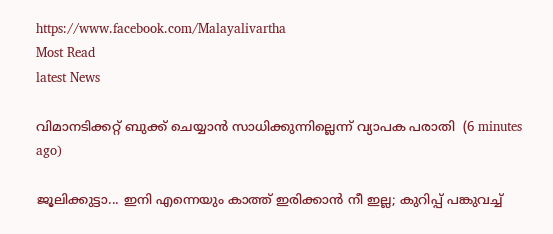https://www.facebook.com/Malayalivartha
Most Read
latest News

വിമാനടിക്കറ്റ് ബുക്ക് ചെയ്യാന്‍ സാധിക്കുന്നില്ലെന്ന് വ്യാപക പരാതി  (6 minutes ago)

ജൂലിക്കുട്ടാ... ഇനി എന്നെയും കാത്ത് ഇരിക്കാന്‍ നീ ഇല്ല; കുറിപ്പ് പങ്കുവച്ച്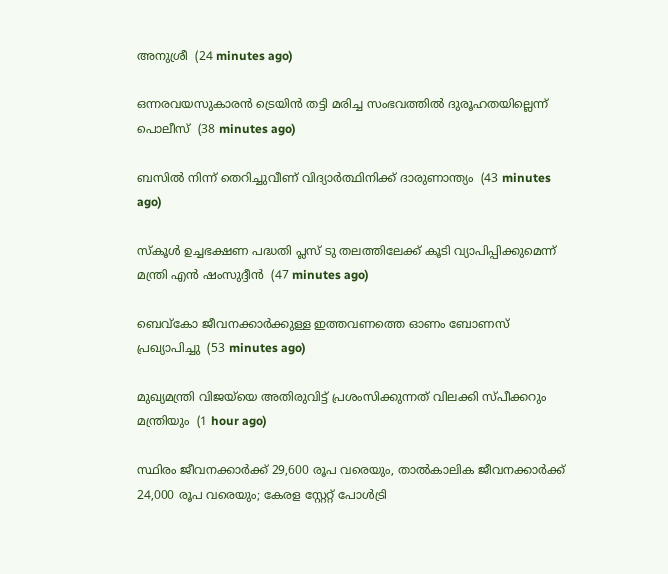അനുശ്രീ  (24 minutes ago)

ഒന്നരവയസുകാരന്‍ ട്രെയിന്‍ തട്ടി മരിച്ച സംഭവത്തില്‍ ദുരൂഹതയില്ലെന്ന് പൊലീസ്  (38 minutes ago)

ബസില്‍ നിന്ന് തെറിച്ചുവീണ് വിദ്യാര്‍ത്ഥിനിക്ക് ദാരുണാന്ത്യം  (43 minutes ago)

സ്‌കൂള്‍ ഉച്ചഭക്ഷണ പദ്ധതി പ്ലസ് ടു തലത്തിലേക്ക് കൂടി വ്യാപിപ്പിക്കുമെന്ന് മന്ത്രി എന്‍ ഷംസുദ്ദീന്‍  (47 minutes ago)

ബെവ്‌കോ ജീവനക്കാര്‍ക്കുള്ള ഇത്തവണത്തെ ഓണം ബോണസ് പ്രഖ്യാപിച്ചു  (53 minutes ago)

മുഖ്യമന്ത്രി വിജയ്‌യെ അതിരുവിട്ട് പ്രശംസിക്കുന്നത് വിലക്കി സ്പീക്കറും മന്ത്രിയും  (1 hour ago)

സ്ഥിരം ജീവനക്കാർക്ക് 29,600 രൂപ വരെയും, താൽകാലിക ജീവനക്കാർക്ക് 24,000 രൂപ വരെയും; കേരള സ്റ്റേറ്റ് പോൾട്രി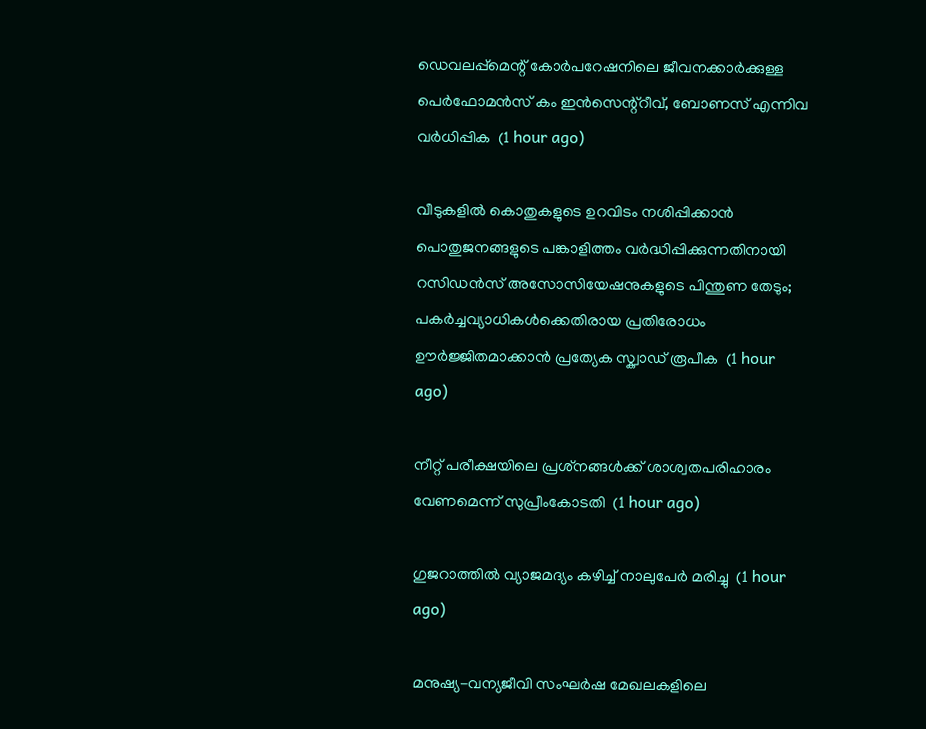ഡെവലപ്പ്മെന്റ് കോർപറേഷനിലെ ജീവനക്കാർക്കുള്ള പെർഫോമൻസ് കം ഇൻസെന്റ്റീവ്, ബോണസ് എന്നിവ വർധിപ്പിക  (1 hour ago)

വീടുകളിൽ കൊതുകളുടെ ഉറവിടം നശിപ്പിക്കാൻ പൊതുജനങ്ങളുടെ പങ്കാളിത്തം വർദ്ധിപ്പിക്കുന്നതിനായി റസിഡൻസ് അസോസിയേഷനുകളുടെ പിന്തുണ തേടും; പകർച്ചവ്യാധികൾക്കെതിരായ പ്രതിരോധം ഊർജ്ജിതമാക്കാൻ പ്രത്യേക സ്ക്വാഡ് രൂപീക  (1 hour ago)

നീറ്റ് പരീക്ഷയിലെ പ്രശ്‌നങ്ങള്‍ക്ക് ശാശ്വതപരിഹാരം വേണമെന്ന് സുപ്രീംകോടതി  (1 hour ago)

ഗുജറാത്തില്‍ വ്യാജമദ്യം കഴിച്ച് നാലുപേര്‍ മരിച്ചു  (1 hour ago)

മനുഷ്യ-വന്യജീവി സംഘർഷ മേഖലകളിലെ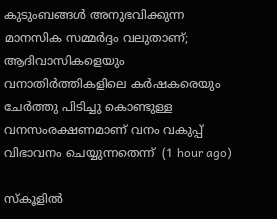കുടുംബങ്ങൾ അനുഭവിക്കുന്ന മാനസിക സമ്മർദ്ദം വലുതാണ്; ആദിവാസികളെയും വനാതിർത്തികളിലെ കർഷകരെയും ചേർത്തു പിടിച്ചു കൊണ്ടുള്ള വനസംരക്ഷണമാണ് വനം വകുപ്പ് വിഭാവനം ചെയ്യുന്നതെന്ന്  (1 hour ago)

സ്‌കൂളില്‍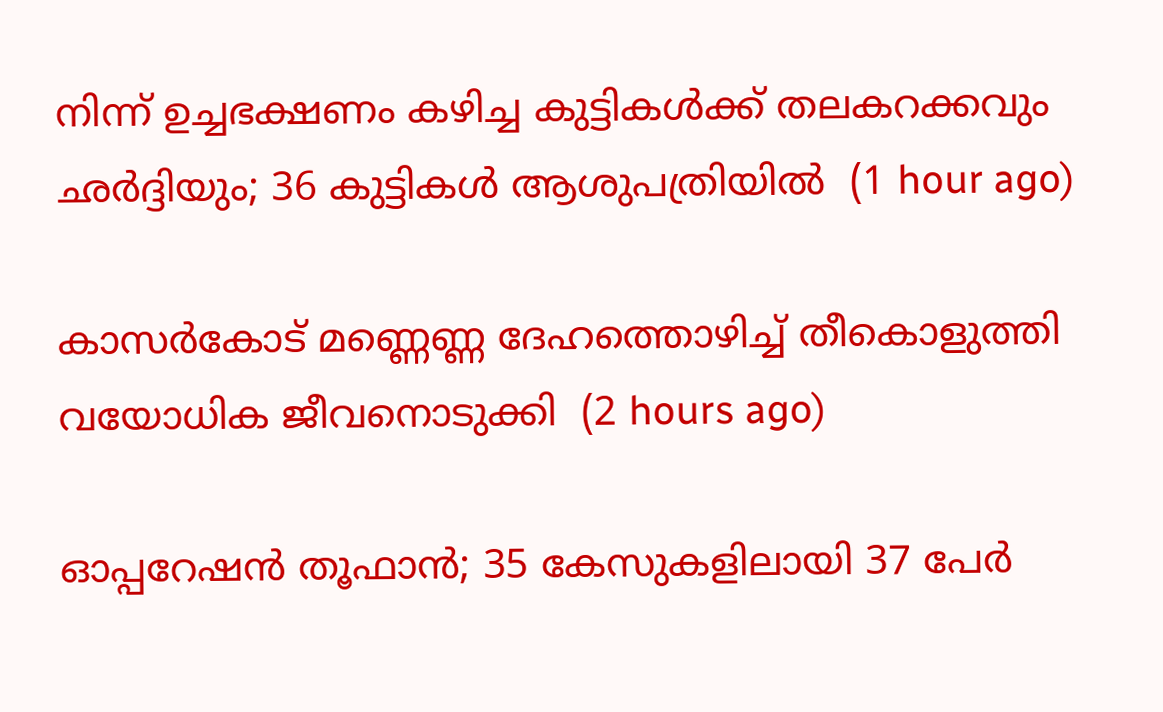നിന്ന് ഉച്ചഭക്ഷണം കഴിച്ച കുട്ടികള്‍ക്ക് തലകറക്കവും ഛര്‍ദ്ദിയും; 36 കുട്ടികള്‍ ആശുപത്രിയില്‍  (1 hour ago)

കാസര്‍കോട് മണ്ണെണ്ണ ദേഹത്തൊഴിച്ച് തീകൊളുത്തി വയോധിക ജീവനൊടുക്കി  (2 hours ago)

ഓപ്പറേഷന്‍ തൂഫാന്‍; 35 കേസുകളിലായി 37 പേര്‍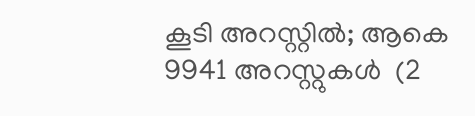കൂടി അറസ്റ്റിൽ; ആകെ 9941 അറസ്റ്റുകൾ  (2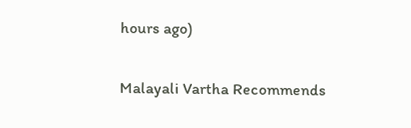hours ago)

Malayali Vartha Recommends